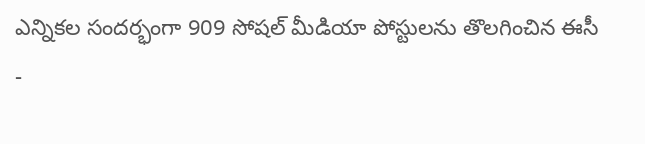ఎన్నికల సందర్భంగా 909 సోషల్ మీడియా పోస్టులను తొలగించిన ఈసీ
-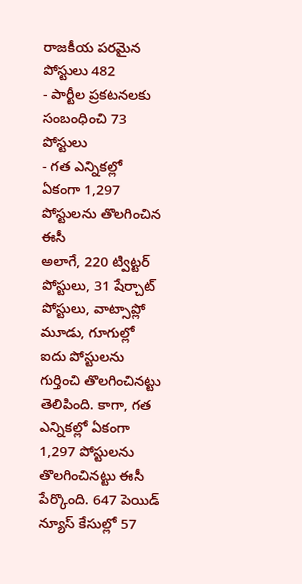రాజకీయ పరమైన పోస్టులు 482
- పార్టీల ప్రకటనలకు సంబంధించి 73 పోస్టులు
- గత ఎన్నికల్లో ఏకంగా 1,297 పోస్టులను తొలగించిన ఈసీ
అలాగే, 220 ట్విట్టర్ పోస్టులు, 31 షేర్చాట్ పోస్టులు, వాట్సాప్లో మూడు, గూగుల్లో ఐదు పోస్టులను గుర్తించి తొలగించినట్టు తెలిపింది. కాగా, గత ఎన్నికల్లో ఏకంగా 1,297 పోస్టులను తొలగించినట్టు ఈసీ పేర్కొంది. 647 పెయిడ్ న్యూస్ కేసుల్లో 57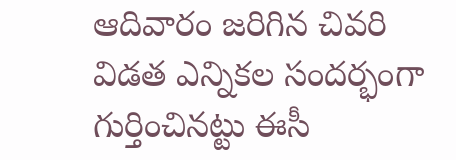ఆదివారం జరిగిన చివరి విడత ఎన్నికల సందర్భంగా గుర్తించినట్టు ఈసీ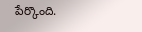పేర్కొంది.